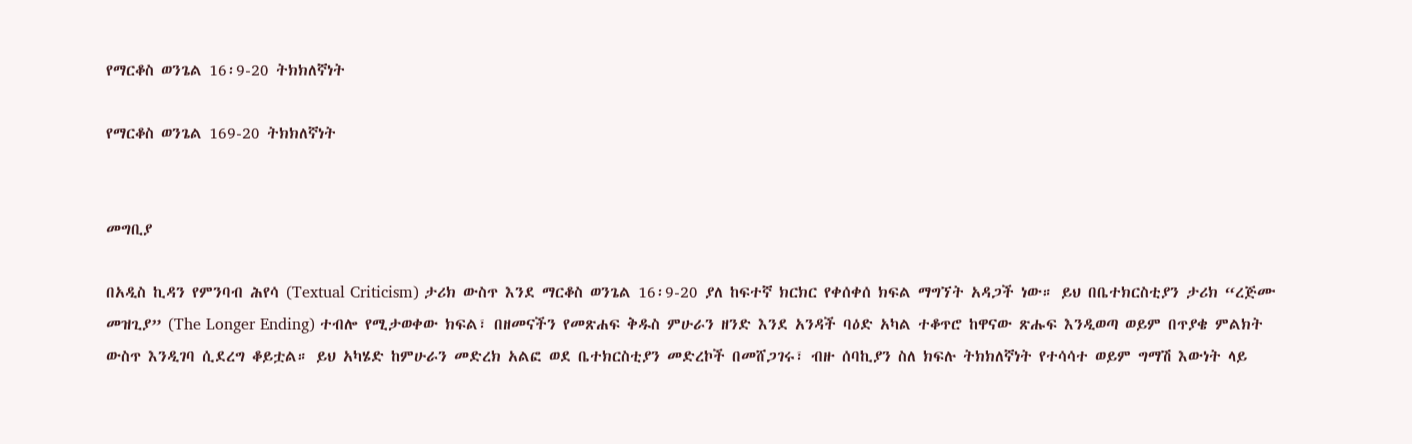የማርቆስ ወንጌል 16፡9-20 ትክክለኛነት

የማርቆስ ወንጌል 169-20 ትክክለኛነት


መግቢያ

በአዲስ ኪዳን የምንባብ ሕየሳ (Textual Criticism) ታሪክ ውስጥ እንደ ማርቆስ ወንጌል 16፡9-20 ያለ ከፍተኛ ክርክር የቀሰቀሰ ክፍል ማግኘት አዳጋች ነው። ይህ በቤተክርስቲያን ታሪክ “ረጅሙ መዝጊያ” (The Longer Ending) ተብሎ የሚታወቀው ክፍል፣ በዘመናችን የመጽሐፍ ቅዱስ ምሁራን ዘንድ እንደ አንዳች ባዕድ አካል ተቆጥሮ ከዋናው ጽሑፍ እንዲወጣ ወይም በጥያቄ ምልክት ውስጥ እንዲገባ ሲደረግ ቆይቷል። ይህ አካሄድ ከምሁራን መድረክ አልፎ ወደ ቤተክርስቲያን መድረኮች በመሸጋገሩ፣ ብዙ ሰባኪያን ስለ ክፍሉ ትክክለኛነት የተሳሳተ ወይም ግማሽ እውነት ላይ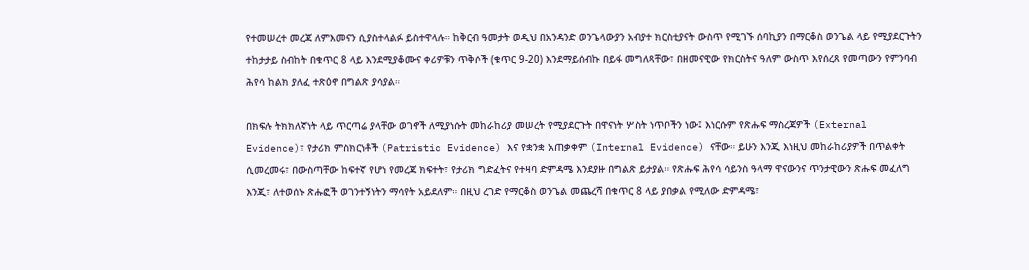የተመሠረተ መረጃ ለምእመናን ሲያስተላልፉ ይስተዋላሉ። ከቅርብ ዓመታት ወዲህ በአንዳንድ ወንጌላውያን አብያተ ክርስቲያናት ውስጥ የሚገኙ ሰባኪያን በማርቆስ ወንጌል ላይ የሚያደርጉትን ተከታታይ ስብከት በቁጥር 8 ላይ እንደሚያቆሙና ቀሪዎቹን ጥቅሶች (ቁጥር 9-20) እንደማይሰብኩ በይፋ መግለጻቸው፣ በዘመናዊው የክርስትና ዓለም ውስጥ እየሰረጸ የመጣውን የምንባብ ሕየሳ ከልክ ያለፈ ተጽዕኖ በግልጽ ያሳያል።

በክፍሉ ትክክለኛነት ላይ ጥርጣሬ ያላቸው ወገኖች ለሚያነሱት መከራከሪያ መሠረት የሚያደርጉት በዋናነት ሦስት ነጥቦችን ነው፤ እነርሱም የጽሑፍ ማስረጃዎች (External Evidence)፣ የታሪክ ምስክርነቶች (Patristic Evidence) እና የቋንቋ አጠቃቀም (Internal Evidence) ናቸው። ይሁን እንጂ እነዚህ መከራከሪያዎች በጥልቀት ሲመረመሩ፣ በውስጣቸው ከፍተኛ የሆነ የመረጃ ክፍተት፣ የታሪክ ግድፈትና የተዛባ ድምዳሜ እንደያዙ በግልጽ ይታያል። የጽሑፍ ሕየሳ ሳይንስ ዓላማ ዋናውንና ጥንታዊውን ጽሑፍ መፈለግ እንጂ፣ ለተወሰኑ ጽሑፎች ወገንተኝነትን ማሳየት አይደለም። በዚህ ረገድ የማርቆስ ወንጌል መጨረሻ በቁጥር 8 ላይ ያበቃል የሚለው ድምዳሜ፣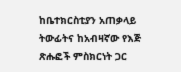ከቤተክርስቲያን አጠቃላይ ትውፊትና ከአብዛኛው የእጅ ጽሑፎች ምስክርነት ጋር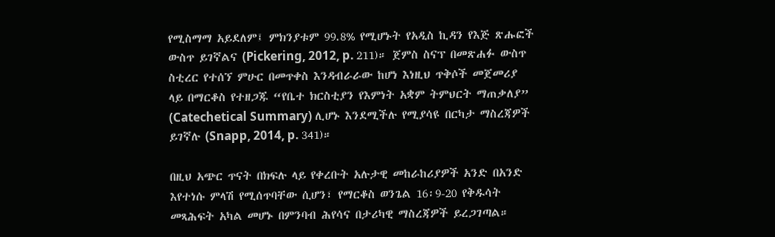የሚስማማ አይደለም፤ ምክንያቱም 99.8% የሚሆኑት የአዲስ ኪዳን የእጅ ጽሑፎች ውስጥ ይገኛልና (Pickering, 2012, p. 211)። ጀምስ ስናፕ በመጽሐፉ ውስጥ ስቲረር የተሰኘ ምሁር በመጥቀስ እንዳብራራው ከሆነ እነዚህ ጥቅሶች መጀመሪያ ላይ በማርቆስ የተዘጋጁ “የቤተ ክርስቲያን የእምነት አቋም ትምህርት ማጠቃለያ” (Catechetical Summary) ሊሆኑ እንደሚችሉ የሚያሳዩ በርካታ ማስረጃዎች ይገኛሉ (Snapp, 2014, p. 341)።

በዚህ አጭር ጥናት በክፍሉ ላይ የቀረቡት አሉታዊ መከራከሪያዎች አንድ በአንድ እየተነሱ ምላሽ የሚሰጥባቸው ሲሆን፣ የማርቆስ ወንጌል 16፡9-20 የቅዱሳት መጻሕፍት አካል መሆኑ በምንባብ ሕየሳና በታሪካዊ ማስረጃዎች ይረጋገጣል።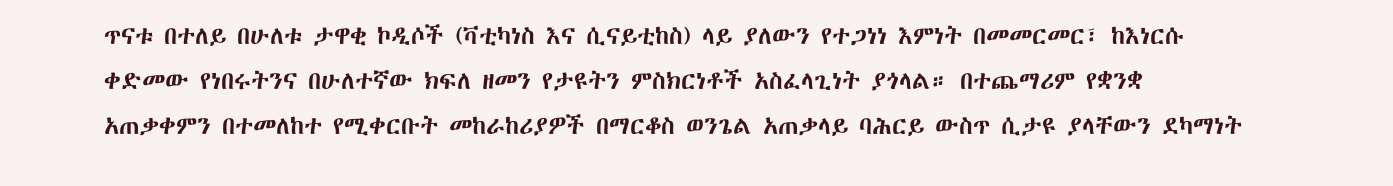ጥናቱ በተለይ በሁለቱ ታዋቂ ኮዲሶች (ቫቲካነስ እና ሲናይቲከስ) ላይ ያለውን የተጋነነ እምነት በመመርመር፣ ከእነርሱ ቀድመው የነበሩትንና በሁለተኛው ክፍለ ዘመን የታዩትን ምስክርነቶች አስፈላጊነት ያጎላል። በተጨማሪም የቋንቋ አጠቃቀምን በተመለከተ የሚቀርቡት መከራከሪያዎች በማርቆስ ወንጌል አጠቃላይ ባሕርይ ውስጥ ሲታዩ ያላቸውን ደካማነት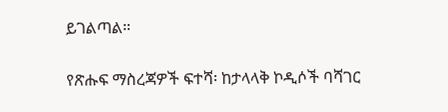ይገልጣል።

የጽሑፍ ማስረጃዎች ፍተሻ፡ ከታላላቅ ኮዲሶች ባሻገር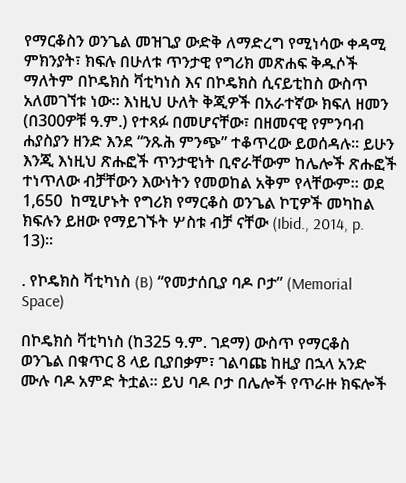የማርቆስን ወንጌል መዝጊያ ውድቅ ለማድረግ የሚነሳው ቀዳሚ ምክንያት፣ ክፍሉ በሁለቱ ጥንታዊ የግሪክ መጽሐፍ ቅዱሶች ማለትም በኮዴክስ ቫቲካነስ እና በኮዴክስ ሲናይቲከስ ውስጥ አለመገኘቱ ነው። እነዚህ ሁለት ቅጂዎች በአራተኛው ክፍለ ዘመን (በ300ዎቹ ዓ.ም.) የተጻፉ በመሆናቸው፣ በዘመናዊ የምንባብ ሐያስያን ዘንድ እንደ “ንጹሕ ምንጭ” ተቆጥረው ይወሰዳሉ። ይሁን እንጂ እነዚህ ጽሑፎች ጥንታዊነት ቢኖራቸውም ከሌሎች ጽሑፎች ተነጥለው ብቻቸውን እውነትን የመወከል አቅም የላቸውም። ወደ 1,650  ከሚሆኑት የግሪክ የማርቆስ ወንጌል ኮፒዎች መካከል ክፍሉን ይዘው የማይገኙት ሦስቱ ብቻ ናቸው (Ibid., 2014, p. 13)።

. የኮዴክስ ቫቲካነስ (B) “የመታሰቢያ ባዶ ቦታ” (Memorial Space)

በኮዴክስ ቫቲካነስ (ከ325 ዓ.ም. ገደማ) ውስጥ የማርቆስ ወንጌል በቁጥር 8 ላይ ቢያበቃም፣ ገልባጩ ከዚያ በኋላ አንድ ሙሉ ባዶ አምድ ትቷል። ይህ ባዶ ቦታ በሌሎች የጥራዙ ክፍሎች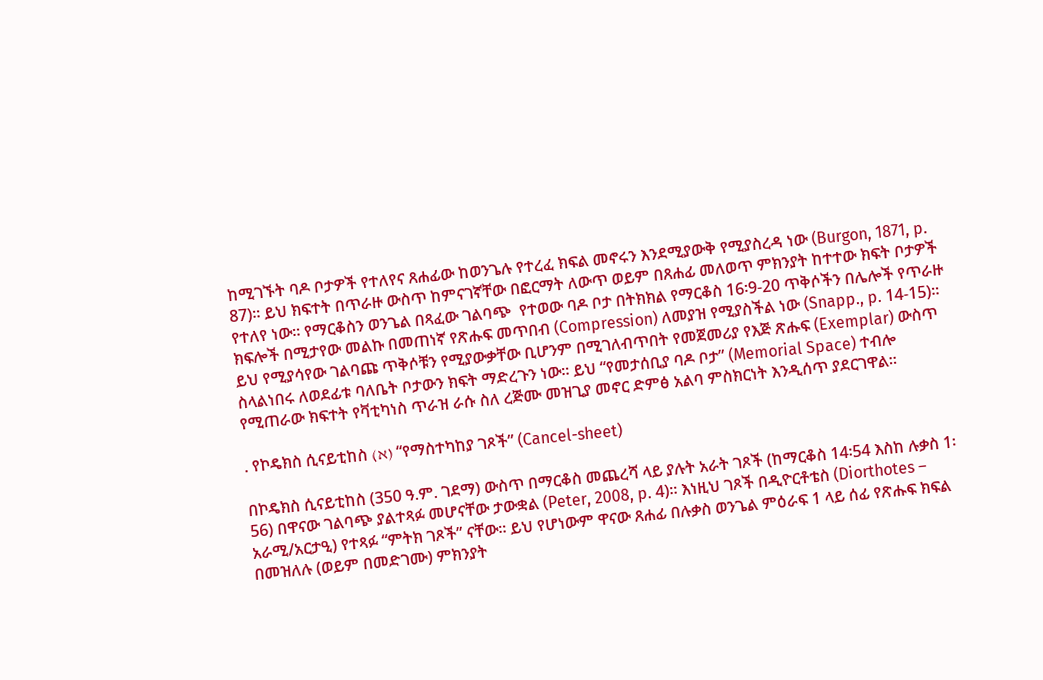ከሚገኙት ባዶ ቦታዎች የተለየና ጸሐፊው ከወንጌሉ የተረፈ ክፍል መኖሩን እንደሚያውቅ የሚያስረዳ ነው (Burgon, 1871, p. 87)። ይህ ክፍተት በጥራዙ ውስጥ ከምናገኛቸው በፎርማት ለውጥ ወይም በጸሐፊ መለወጥ ምክንያት ከተተው ክፍት ቦታዎች የተለየ ነው። የማርቆስን ወንጌል በጻፈው ገልባጭ  የተወው ባዶ ቦታ በትክክል የማርቆስ 16፡9-20 ጥቅሶችን በሌሎች የጥራዙ ክፍሎች በሚታየው መልኩ በመጠነኛ የጽሑፍ መጥበብ (Compression) ለመያዝ የሚያስችል ነው (Snapp., p. 14-15)። ይህ የሚያሳየው ገልባጩ ጥቅሶቹን የሚያውቃቸው ቢሆንም በሚገለብጥበት የመጀመሪያ የእጅ ጽሑፍ (Exemplar) ውስጥ ስላልነበሩ ለወደፊቱ ባለቤት ቦታውን ክፍት ማድረጉን ነው። ይህ “የመታሰቢያ ባዶ ቦታ” (Memorial Space) ተብሎ የሚጠራው ክፍተት የቫቲካነስ ጥራዝ ራሱ ስለ ረጅሙ መዝጊያ መኖር ድምፅ አልባ ምስክርነት እንዲሰጥ ያደርገዋል።

. የኮዴክስ ሲናይቲከስ (א) “የማስተካከያ ገጾች” (Cancel-sheet)

በኮዴክስ ሲናይቲከስ (350 ዓ.ም. ገደማ) ውስጥ በማርቆስ መጨረሻ ላይ ያሉት አራት ገጾች (ከማርቆስ 14፡54 እስከ ሉቃስ 1፡56) በዋናው ገልባጭ ያልተጻፉ መሆናቸው ታውቋል (Peter, 2008, p. 4)። እነዚህ ገጾች በዲዮርቶቴስ (Diorthotes – አራሚ/አርታዒ) የተጻፉ “ምትክ ገጾች” ናቸው። ይህ የሆነውም ዋናው ጸሐፊ በሉቃስ ወንጌል ምዕራፍ 1 ላይ ሰፊ የጽሑፍ ክፍል በመዝለሉ (ወይም በመድገሙ) ምክንያት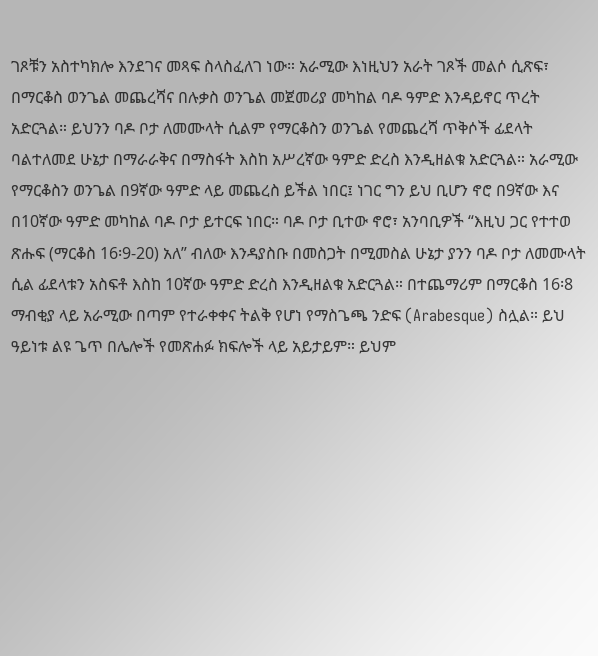ገጾቹን አስተካክሎ እንደገና መጻፍ ስላስፈለገ ነው። አራሚው እነዚህን አራት ገጾች መልሶ ሲጽፍ፣ በማርቆስ ወንጌል መጨረሻና በሉቃስ ወንጌል መጀመሪያ መካከል ባዶ ዓምድ እንዳይኖር ጥረት አድርጓል። ይህንን ባዶ ቦታ ለመሙላት ሲልም የማርቆስን ወንጌል የመጨረሻ ጥቅሶች ፊደላት ባልተለመደ ሁኔታ በማራራቅና በማስፋት እስከ አሥረኛው ዓምድ ድረስ እንዲዘልቁ አድርጓል። አራሚው የማርቆስን ወንጌል በ9ኛው ዓምድ ላይ መጨረስ ይችል ነበር፤ ነገር ግን ይህ ቢሆን ኖሮ በ9ኛው እና በ10ኛው ዓምድ መካከል ባዶ ቦታ ይተርፍ ነበር። ባዶ ቦታ ቢተው ኖሮ፣ አንባቢዎች “እዚህ ጋር የተተወ ጽሑፍ (ማርቆስ 16፡9-20) አለ” ብለው እንዳያስቡ በመስጋት በሚመስል ሁኔታ ያንን ባዶ ቦታ ለመሙላት ሲል ፊደላቱን አስፍቶ እስከ 10ኛው ዓምድ ድረስ እንዲዘልቁ አድርጓል። በተጨማሪም በማርቆስ 16፡8 ማብቂያ ላይ አራሚው በጣም የተራቀቀና ትልቅ የሆነ የማስጌጫ ንድፍ (Arabesque) ስሏል። ይህ ዓይነቱ ልዩ ጌጥ በሌሎች የመጽሐፉ ክፍሎች ላይ አይታይም። ይህም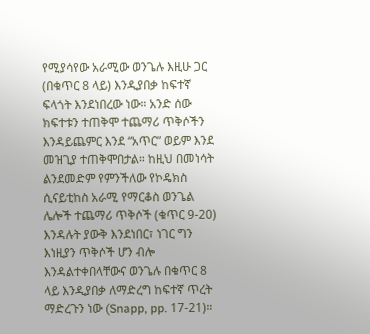የሚያሳየው አራሚው ወንጌሉ እዚሁ ጋር (በቁጥር 8 ላይ) እንዲያበቃ ከፍተኛ ፍላጎት እንደነበረው ነው። አንድ ሰው ክፍተቱን ተጠቅሞ ተጨማሪ ጥቅሶችን እንዳይጨምር እንደ “አጥር” ወይም እንደ መዝጊያ ተጠቅሞበታል። ከዚህ በመነሳት ልንደመድም የምንችለው የኮዴክስ ሲናይቲከስ አራሚ የማርቆስ ወንጌል ሌሎች ተጨማሪ ጥቅሶች (ቁጥር 9-20) እንዳሉት ያውቅ እንደነበር፣ ነገር ግን እነዚያን ጥቅሶች ሆን ብሎ እንዳልተቀበላቸውና ወንጌሉ በቁጥር 8 ላይ እንዲያበቃ ለማድረግ ከፍተኛ ጥረት ማድረጉን ነው (Snapp, pp. 17-21)።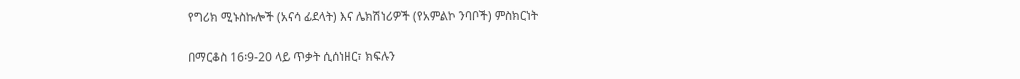የግሪክ ሚኑስኩሎች (አናሳ ፊደላት) እና ሌክሽነሪዎች (የአምልኮ ንባቦች) ምስክርነት

በማርቆስ 16፡9-20 ላይ ጥቃት ሲሰነዘር፣ ክፍሉን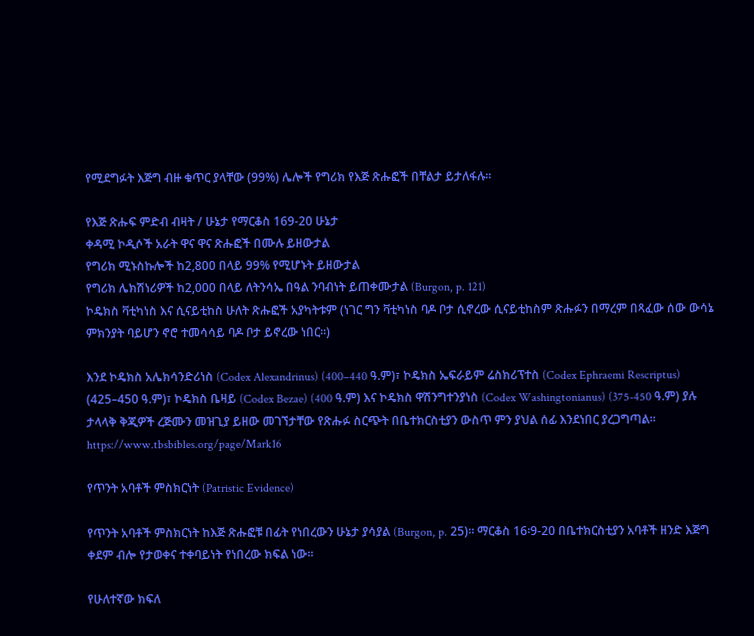የሚደግፉት እጅግ ብዙ ቁጥር ያላቸው (99%) ሌሎች የግሪክ የእጅ ጽሑፎች በቸልታ ይታለፋሉ።

የእጅ ጽሑፍ ምድብ ብዛት / ሁኔታ የማርቆስ 169-20 ሁኔታ
ቀዳሚ ኮዲሶች አራት ዋና ዋና ጽሑፎች በሙሉ ይዘውታል
የግሪክ ሚኑስኩሎች ከ2,800 በላይ 99% የሚሆኑት ይዘውታል
የግሪክ ሌክሽነሪዎች ከ2,000 በላይ ለትንሳኤ በዓል ንባብነት ይጠቀሙታል (Burgon, p. 121)
ኮዴክስ ቫቲካነስ እና ሲናይቲከስ ሁለት ጽሑፎች አያካትቱም (ነገር ግን ቫቲካነስ ባዶ ቦታ ሲኖረው ሲናይቲከስም ጽሑፉን በማረም በጻፈው ሰው ውሳኔ ምክንያት ባይሆን ኖሮ ተመሳሳይ ባዶ ቦታ ይኖረው ነበር።)

እንደ ኮዴክስ አሌክሳንድሪነስ (Codex Alexandrinus) (400–440 ዓ.ም)፣ ኮዴክስ ኤፍራይም ሬስክሪፕተስ (Codex Ephraemi Rescriptus) (425–450 ዓ.ም)፣ ኮዴክስ ቤዛይ (Codex Bezae) (400 ዓ.ም) እና ኮዴክስ ዋሽንግተንያነስ (Codex Washingtonianus) (375-450 ዓ.ም) ያሉ ታላላቅ ቅጂዎች ረጅሙን መዝጊያ ይዘው መገኘታቸው የጽሑፉ ስርጭት በቤተክርስቲያን ውስጥ ምን ያህል ሰፊ እንደነበር ያረጋግጣል። https://www.tbsbibles.org/page/Mark16

የጥንት አባቶች ምስክርነት (Patristic Evidence)

የጥንት አባቶች ምስክርነት ከእጅ ጽሑፎቹ በፊት የነበረውን ሁኔታ ያሳያል (Burgon, p. 25)። ማርቆስ 16፡9-20 በቤተክርስቲያን አባቶች ዘንድ እጅግ ቀደም ብሎ የታወቀና ተቀባይነት የነበረው ክፍል ነው።

የሁለተኛው ክፍለ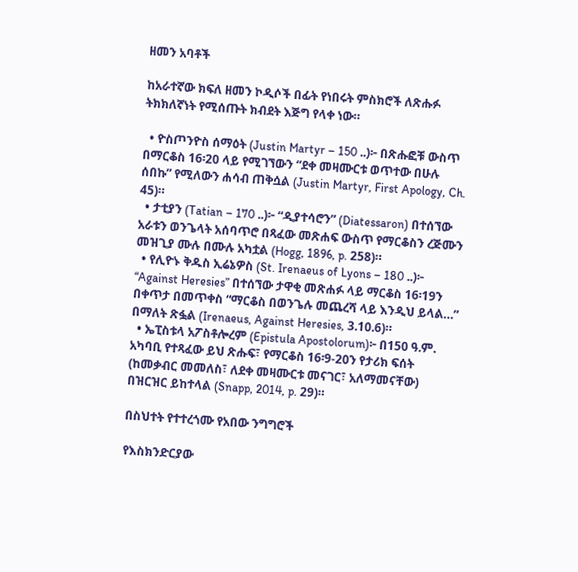ዘመን አባቶች

ከአራተኛው ክፍለ ዘመን ኮዲሶች በፊት የነበሩት ምስክሮች ለጽሑፉ ትክክለኛነት የሚሰጡት ክብደት እጅግ የላቀ ነው።

  • ዮስጦንዮስ ሰማዕት (Justin Martyr – 150 ..)፦ በጽሑፎቹ ውስጥ በማርቆስ 16፡20 ላይ የሚገኘውን “ደቀ መዛሙርቱ ወጥተው በሁሉ ሰበኩ” የሚለውን ሐሳብ ጠቅሷል (Justin Martyr, First Apology, Ch. 45)።
  • ታቲያን (Tatian – 170 ..)፦ “ዲያተሳሮን” (Diatessaron) በተሰኘው አራቱን ወንጌላት አሰባጥሮ በጻፈው መጽሐፍ ውስጥ የማርቆስን ረጅሙን መዝጊያ ሙሉ በሙሉ አካቷል (Hogg, 1896, p. 258)።
  • የሊዮኑ ቅዱስ ኢሬኔዎስ (St. Irenaeus of Lyons – 180 ..)፦ “Against Heresies” በተሰኘው ታዋቂ መጽሐፉ ላይ ማርቆስ 16፡19ን በቀጥታ በመጥቀስ “ማርቆስ በወንጌሉ መጨረሻ ላይ እንዲህ ይላል…” በማለት ጽፏል (Irenaeus, Against Heresies, 3.10.6)።
  • ኤፒስቱላ አፖስቶሎረም (Epistula Apostolorum)፦ በ150 ዓ.ም. አካባቢ የተጻፈው ይህ ጽሑፍ፣ የማርቆስ 16፡9-20ን የታሪክ ፍሰት (ከመቃብር መመለስ፣ ለደቀ መዛሙርቱ መናገር፣ አለማመናቸው) በዝርዝር ይከተላል (Snapp, 2014, p. 29)።

በስህተት የተተረጎሙ የአበው ንግግሮች

የእስክንድርያው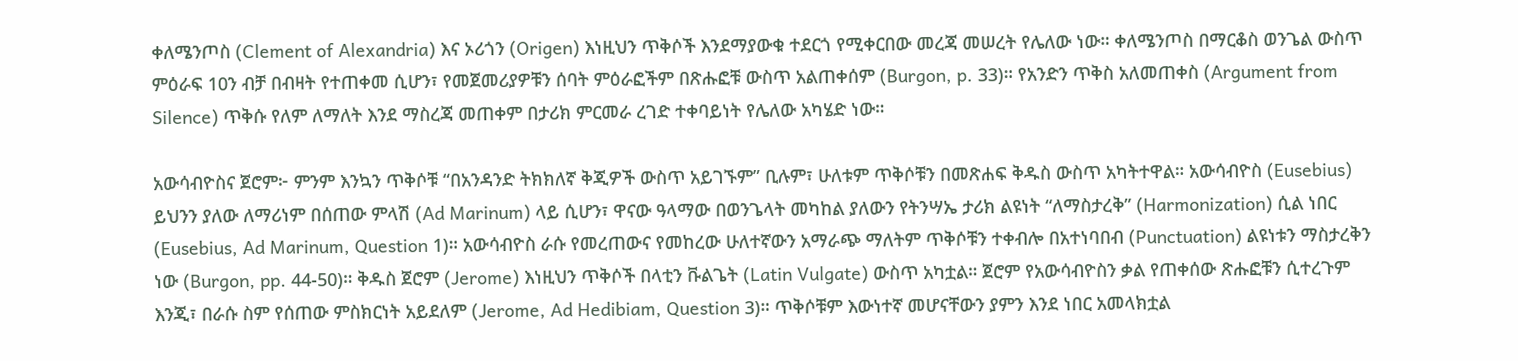ቀለሜንጦስ (Clement of Alexandria) እና ኦሪጎን (Origen) እነዚህን ጥቅሶች እንደማያውቁ ተደርጎ የሚቀርበው መረጃ መሠረት የሌለው ነው። ቀለሜንጦስ በማርቆስ ወንጌል ውስጥ ምዕራፍ 10ን ብቻ በብዛት የተጠቀመ ሲሆን፣ የመጀመሪያዎቹን ሰባት ምዕራፎችም በጽሑፎቹ ውስጥ አልጠቀሰም (Burgon, p. 33)። የአንድን ጥቅስ አለመጠቀስ (Argument from Silence) ጥቅሱ የለም ለማለት እንደ ማስረጃ መጠቀም በታሪክ ምርመራ ረገድ ተቀባይነት የሌለው አካሄድ ነው።

አውሳብዮስና ጀሮም፦ ምንም እንኳን ጥቅሶቹ “በአንዳንድ ትክክለኛ ቅጂዎች ውስጥ አይገኙም” ቢሉም፣ ሁለቱም ጥቅሶቹን በመጽሐፍ ቅዱስ ውስጥ አካትተዋል። አውሳብዮስ (Eusebius) ይህንን ያለው ለማሪነም በሰጠው ምላሽ (Ad Marinum) ላይ ሲሆን፣ ዋናው ዓላማው በወንጌላት መካከል ያለውን የትንሣኤ ታሪክ ልዩነት “ለማስታረቅ” (Harmonization) ሲል ነበር (Eusebius, Ad Marinum, Question 1)። አውሳብዮስ ራሱ የመረጠውና የመከረው ሁለተኛውን አማራጭ ማለትም ጥቅሶቹን ተቀብሎ በአተነባበብ (Punctuation) ልዩነቱን ማስታረቅን ነው (Burgon, pp. 44-50)። ቅዱስ ጀሮም (Jerome) እነዚህን ጥቅሶች በላቲን ቩልጌት (Latin Vulgate) ውስጥ አካቷል። ጀሮም የአውሳብዮስን ቃል የጠቀሰው ጽሑፎቹን ሲተረጉም እንጂ፣ በራሱ ስም የሰጠው ምስክርነት አይደለም (Jerome, Ad Hedibiam, Question 3)። ጥቅሶቹም እውነተኛ መሆናቸውን ያምን እንደ ነበር አመላክቷል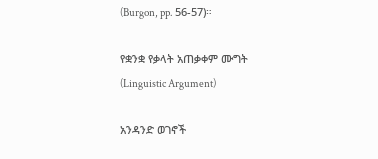(Burgon, pp. 56-57)።

የቋንቋ የቃላት አጠቃቀም ሙግት (Linguistic Argument)

አንዳንድ ወገኖች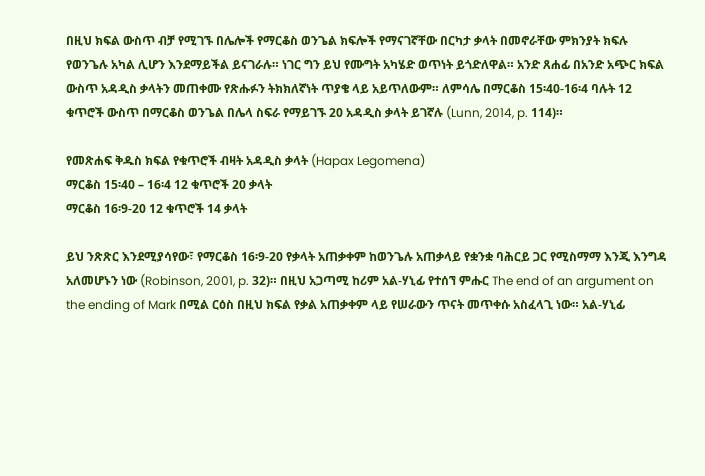በዚህ ክፍል ውስጥ ብቻ የሚገኙ በሌሎች የማርቆስ ወንጌል ክፍሎች የማናገኛቸው በርካታ ቃላት በመኖራቸው ምክንያት ክፍሉ የወንጌሉ አካል ሊሆን እንደማይችል ይናገራሉ። ነገር ግን ይህ የሙግት አካሄድ ወጥነት ይጎድለዋል። አንድ ጸሐፊ በአንድ አጭር ክፍል ውስጥ አዳዲስ ቃላትን መጠቀሙ የጽሑፉን ትክክለኛነት ጥያቄ ላይ አይጥለውም። ለምሳሌ በማርቆስ 15፡40-16፡4 ባሉት 12 ቁጥሮች ውስጥ በማርቆስ ወንጌል በሌላ ስፍራ የማይገኙ 20 አዳዲስ ቃላት ይገኛሉ (Lunn, 2014, p. 114)።

የመጽሐፍ ቅዱስ ክፍል የቁጥሮች ብዛት አዳዲስ ቃላት (Hapax Legomena)
ማርቆስ 15፡40 – 16፡4 12 ቁጥሮች 20 ቃላት
ማርቆስ 16፡9-20 12 ቁጥሮች 14 ቃላት

ይህ ንጽጽር እንደሚያሳየው፣ የማርቆስ 16፡9-20 የቃላት አጠቃቀም ከወንጌሉ አጠቃላይ የቋንቋ ባሕርይ ጋር የሚስማማ እንጂ እንግዳ አለመሆኑን ነው (Robinson, 2001, p. 32)። በዚህ አጋጣሚ ከሪም አል-ሃኒፊ የተሰኘ ምሑር The end of an argument on the ending of Mark በሚል ርዕስ በዚህ ክፍል የቃል አጠቃቀም ላይ የሠራውን ጥናት መጥቀሱ አስፈላጊ ነው። አል-ሃኒፊ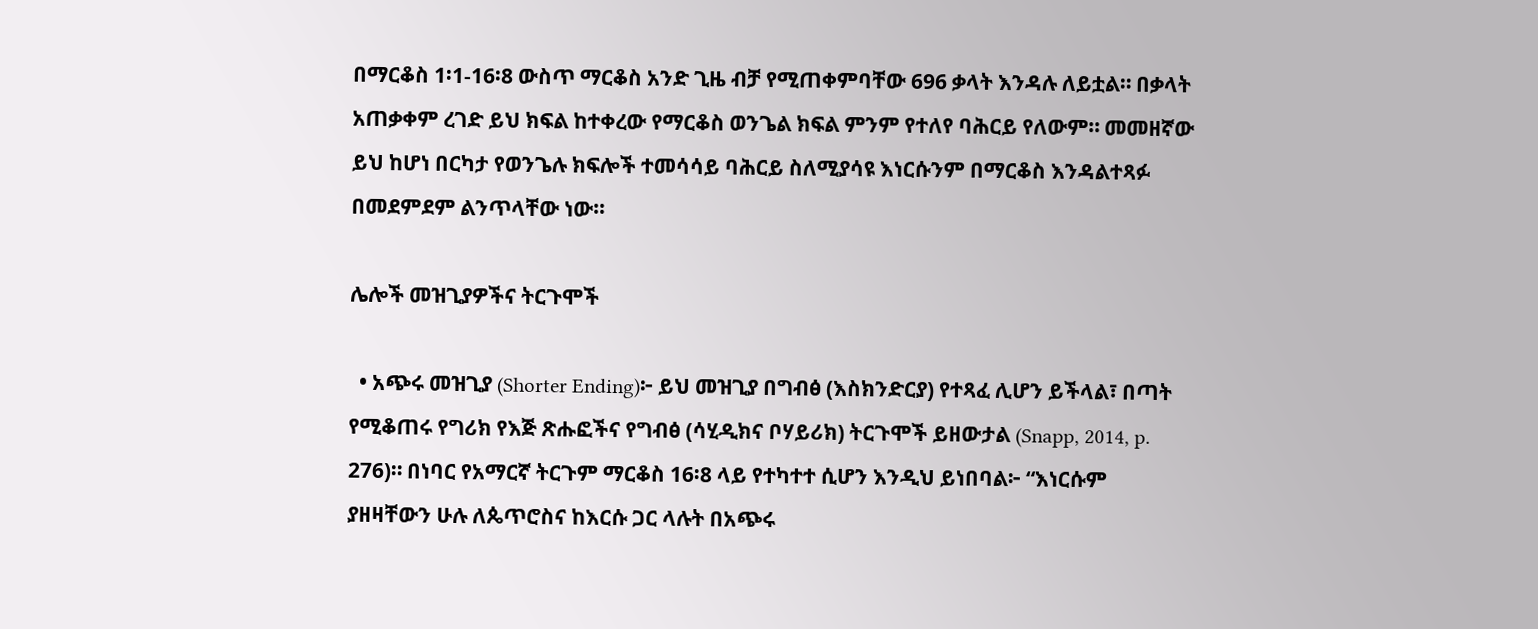በማርቆስ 1፡1-16፡8 ውስጥ ማርቆስ አንድ ጊዜ ብቻ የሚጠቀምባቸው 696 ቃላት እንዳሉ ለይቷል። በቃላት አጠቃቀም ረገድ ይህ ክፍል ከተቀረው የማርቆስ ወንጌል ክፍል ምንም የተለየ ባሕርይ የለውም። መመዘኛው ይህ ከሆነ በርካታ የወንጌሉ ክፍሎች ተመሳሳይ ባሕርይ ስለሚያሳዩ እነርሱንም በማርቆስ እንዳልተጻፉ በመደምደም ልንጥላቸው ነው።

ሌሎች መዝጊያዎችና ትርጉሞች

  • አጭሩ መዝጊያ (Shorter Ending)፦ ይህ መዝጊያ በግብፅ (እስክንድርያ) የተጻፈ ሊሆን ይችላል፣ በጣት የሚቆጠሩ የግሪክ የእጅ ጽሑፎችና የግብፅ (ሳሂዲክና ቦሃይሪክ) ትርጉሞች ይዘውታል (Snapp, 2014, p. 276)። በነባር የአማርኛ ትርጉም ማርቆስ 16፡8 ላይ የተካተተ ሲሆን እንዲህ ይነበባል፦ “እነርሱም ያዘዛቸውን ሁሉ ለጴጥሮስና ከእርሱ ጋር ላሉት በአጭሩ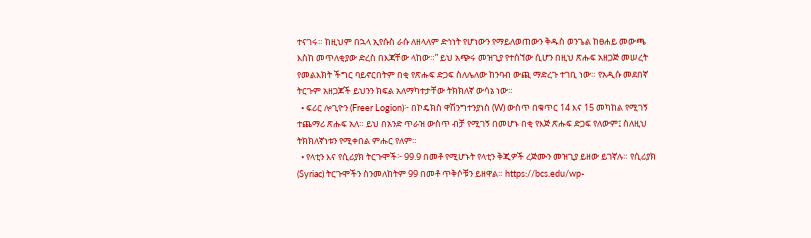ተናገሩ። ከዚህም በኋላ ኢየሱስ ራሱ ለዘላለም ድኅነት የሆነውን የማይለወጠውን ቅዱስ ወንጌል ከፀሐይ መውጫ እስከ መጥለቂያው ድረስ በእጃቸው ላከው።” ይህ አጭሩ መዝጊያ የተሰኘው ሲሆን በዚህ ጽሑፍ አዘጋጅ መሠረት የመልእክት ችግር ባይኖርበትም በቂ የጽሑፍ ድጋፍ ስለሌለው ከንባብ ውጪ ማድረጉ ተገቢ ነው። የአዲሱ መደበኛ ትርጉም አዘጋጆች ይህንን ክፍል አለማካተታቸው ትክክለኛ ውሳኔ ነው።
  • ፍሪር ሎጊዮን (Freer Logion)፦ በኮዴክስ ዋሽንግተንያነስ (W) ውስጥ በቁጥር 14 እና 15 መካከል የሚገኝ ተጨማሪ ጽሑፍ አለ። ይህ በአንድ ጥራዝ ውስጥ ብቻ የሚገኝ በመሆኑ በቂ የእጅ ጽሑፍ ድጋፍ የለውም፤ ስለዚህ ትክክለኛነቱን የሚቀበል ምሑር የለም።
  • የላቲን እና የሲሪያክ ትርጉሞች፦ 99.9 በመቶ የሚሆኑት የላቲን ቅጂዎች ረጅሙን መዝጊያ ይዘው ይገኛሉ። የሲሪያክ (Syriac) ትርጉሞችን ስንመለከትም 99 በመቶ ጥቅሶቹን ይዘዋል። https://bcs.edu/wp-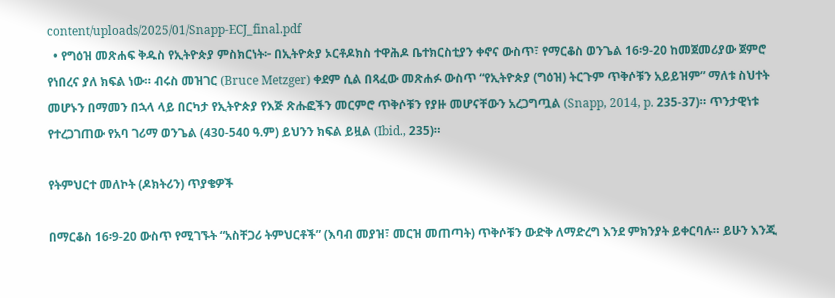content/uploads/2025/01/Snapp-ECJ_final.pdf
  • የግዕዝ መጽሐፍ ቅዱስ የኢትዮጵያ ምስክርነት፦ በኢትዮጵያ ኦርቶዶክስ ተዋሕዶ ቤተክርስቲያን ቀኖና ውስጥ፣ የማርቆስ ወንጌል 16፡9-20 ከመጀመሪያው ጀምሮ የነበረና ያለ ክፍል ነው። ብሩስ መዝገር (Bruce Metzger) ቀደም ሲል በጻፈው መጽሐፉ ውስጥ “የኢትዮጵያ (ግዕዝ) ትርጉም ጥቅሶቹን አይይዝም” ማለቱ ስህተት መሆኑን በማመን በኋላ ላይ በርካታ የኢትዮጵያ የእጅ ጽሑፎችን መርምሮ ጥቅሶቹን የያዙ መሆናቸውን አረጋግጧል (Snapp, 2014, p. 235-37)። ጥንታዊነቱ የተረጋገጠው የአባ ገሪማ ወንጌል (430-540 ዓ.ም) ይህንን ክፍል ይዟል (Ibid., 235)።

የትምህርተ መለኮት (ዶክትሪን) ጥያቄዎች

በማርቆስ 16፡9-20 ውስጥ የሚገኙት “አስቸጋሪ ትምህርቶች” (እባብ መያዝ፣ መርዝ መጠጣት) ጥቅሶቹን ውድቅ ለማድረግ እንደ ምክንያት ይቀርባሉ። ይሁን እንጂ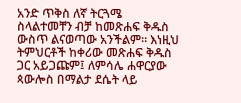አንድ ጥቅስ ለኛ ትርጓሜ ስላልተመቸን ብቻ ከመጽሐፍ ቅዱስ ውስጥ ልናወጣው አንችልም። እነዚህ ትምህርቶች ከቀሪው መጽሐፍ ቅዱስ ጋር አይጋጩም፤ ለምሳሌ ሐዋርያው ጳውሎስ በማልታ ደሴት ላይ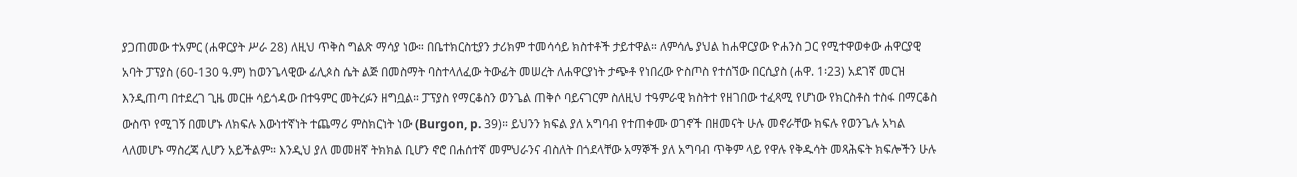ያጋጠመው ተአምር (ሐዋርያት ሥራ 28) ለዚህ ጥቅስ ግልጽ ማሳያ ነው። በቤተክርስቲያን ታሪክም ተመሳሳይ ክስተቶች ታይተዋል። ለምሳሌ ያህል ከሐዋርያው ዮሐንስ ጋር የሚተዋወቀው ሐዋርያዊ አባት ፓፕያስ (60-130 ዓ.ም) ከወንጌላዊው ፊሊጶስ ሴት ልጅ በመስማት ባስተላለፈው ትውፊት መሠረት ለሐዋርያነት ታጭቶ የነበረው ዮስጦስ የተሰኘው በርሲያስ (ሐዋ. 1፡23) አደገኛ መርዝ እንዲጠጣ በተደረገ ጊዜ መርዙ ሳይጎዳው በተዓምር መትረፉን ዘግቧል። ፓፕያስ የማርቆስን ወንጌል ጠቅሶ ባይናገርም ስለዚህ ተዓምራዊ ክስትተ የዘገበው ተፈጻሚ የሆነው የክርስቶስ ተስፋ በማርቆስ ውስጥ የሚገኝ በመሆኑ ለክፍሉ እውነተኛነት ተጨማሪ ምስክርነት ነው (Burgon, p. 39)። ይህንን ክፍል ያለ አግባብ የተጠቀሙ ወገኖች በዘመናት ሁሉ መኖራቸው ክፍሉ የወንጌሉ አካል ላለመሆኑ ማስረጃ ሊሆን አይችልም። እንዲህ ያለ መመዘኛ ትክክል ቢሆን ኖሮ በሐሰተኛ መምህራንና ብስለት በጎደላቸው አማኞች ያለ አግባብ ጥቅም ላይ የዋሉ የቅዱሳት መጻሕፍት ክፍሎችን ሁሉ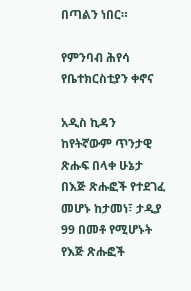በጣልን ነበር።

የምንባብ ሕየሳ የቤተክርስቲያን ቀኖና

አዲስ ኪዳን ከየትኛውም ጥንታዊ ጽሑፍ በላቀ ሁኔታ በእጅ ጽሑፎች የተደገፈ መሆኑ ከታመነ፣ ታዲያ 99 በመቶ የሚሆኑት የእጅ ጽሑፎች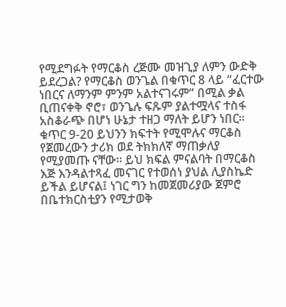የሚደግፉት የማርቆስ ረጅሙ መዝጊያ ለምን ውድቅ ይደረጋል? የማርቆስ ወንጌል በቁጥር 8 ላይ “ፈርተው ነበርና ለማንም ምንም አልተናገሩም” በሚል ቃል ቢጠናቀቅ ኖሮ፣ ወንጌሉ ፍጹም ያልተሟላና ተስፋ አስቆራጭ በሆነ ሁኔታ ተዘጋ ማለት ይሆን ነበር። ቁጥር 9-20 ይህንን ክፍተት የሚሞሉና ማርቆስ የጀመረውን ታሪክ ወደ ትክክለኛ ማጠቃለያ የሚያመጡ ናቸው። ይህ ክፍል ምናልባት በማርቆስ እጅ እንዳልተጻፈ መናገር የተወሰነ ያህል ሊያስኬድ ይችል ይሆናል፤ ነገር ግን ከመጀመሪያው ጀምሮ በቤተክርስቲያን የሚታወቅ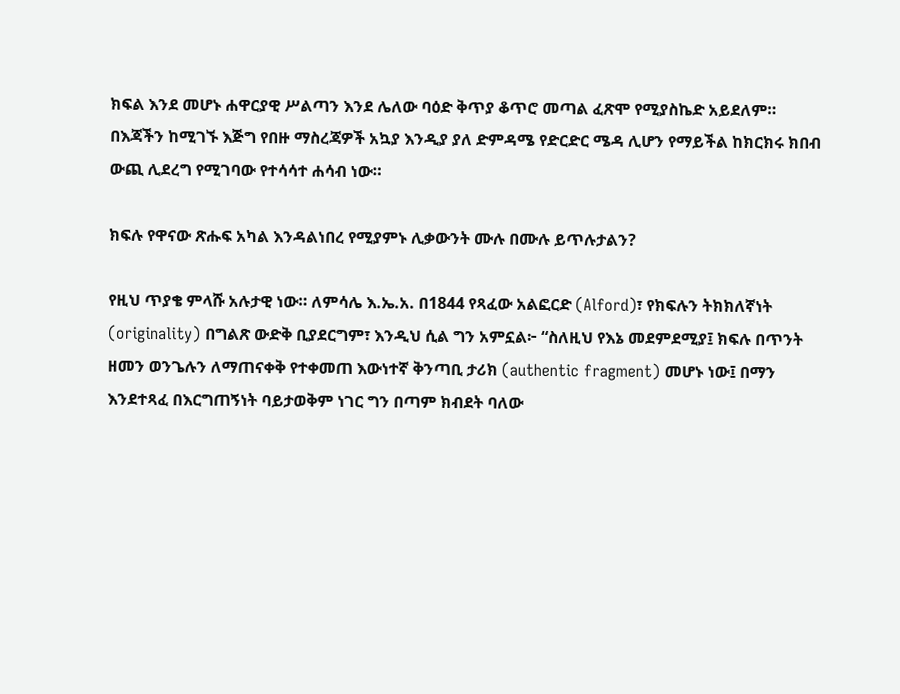ክፍል እንደ መሆኑ ሐዋርያዊ ሥልጣን እንደ ሌለው ባዕድ ቅጥያ ቆጥሮ መጣል ፈጽሞ የሚያስኬድ አይደለም። በእጃችን ከሚገኙ እጅግ የበዙ ማስረጃዎች አኳያ እንዲያ ያለ ድምዳሜ የድርድር ሜዳ ሊሆን የማይችል ከክርክሩ ክበብ ውጪ ሊደረግ የሚገባው የተሳሳተ ሐሳብ ነው።

ክፍሉ የዋናው ጽሑፍ አካል እንዳልነበረ የሚያምኑ ሊቃውንት ሙሉ በሙሉ ይጥሉታልን?

የዚህ ጥያቄ ምላሹ አሉታዊ ነው። ለምሳሌ እ.ኤ.አ. በ1844 የጻፈው አልፎርድ (Alford)፣ የክፍሉን ትክክለኛነት (originality) በግልጽ ውድቅ ቢያደርግም፣ እንዲህ ሲል ግን አምኗል፦ “ስለዚህ የእኔ መደምደሚያ፤ ክፍሉ በጥንት ዘመን ወንጌሉን ለማጠናቀቅ የተቀመጠ እውነተኛ ቅንጣቢ ታሪክ (authentic fragment) መሆኑ ነው፤ በማን እንደተጻፈ በእርግጠኝነት ባይታወቅም ነገር ግን በጣም ክብደት ባለው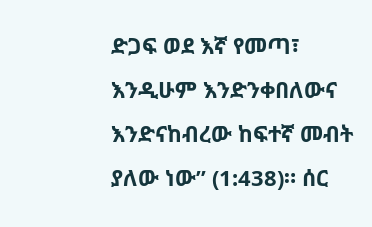ድጋፍ ወደ እኛ የመጣ፣ እንዲሁም እንድንቀበለውና እንድናከብረው ከፍተኛ መብት ያለው ነው” (1:438)። ሰር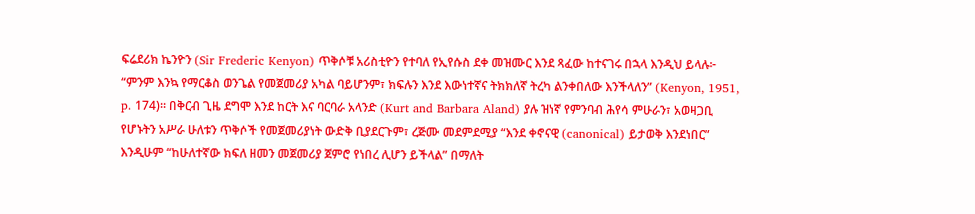ፍሬደሪክ ኬንዮን (Sir Frederic Kenyon) ጥቅሶቹ አሪስቲዮን የተባለ የኢየሱስ ደቀ መዝሙር እንደ ጻፈው ከተናገሩ በኋላ እንዲህ ይላሉ፦ “ምንም እንኳ የማርቆስ ወንጌል የመጀመሪያ አካል ባይሆንም፣ ክፍሉን እንደ እውነተኛና ትክክለኛ ትረካ ልንቀበለው እንችላለን” (Kenyon, 1951, p. 174)። በቅርብ ጊዜ ደግሞ እንደ ከርት እና ባርባራ አላንድ (Kurt and Barbara Aland) ያሉ ዝነኛ የምንባብ ሕየሳ ምሁራን፣ አወዛጋቢ የሆኑትን አሥራ ሁለቱን ጥቅሶች የመጀመሪያነት ውድቅ ቢያደርጉም፣ ረጅሙ መደምደሚያ “እንደ ቀኖናዊ (canonical) ይታወቅ እንደነበር” እንዲሁም “ከሁለተኛው ክፍለ ዘመን መጀመሪያ ጀምሮ የነበረ ሊሆን ይችላል” በማለት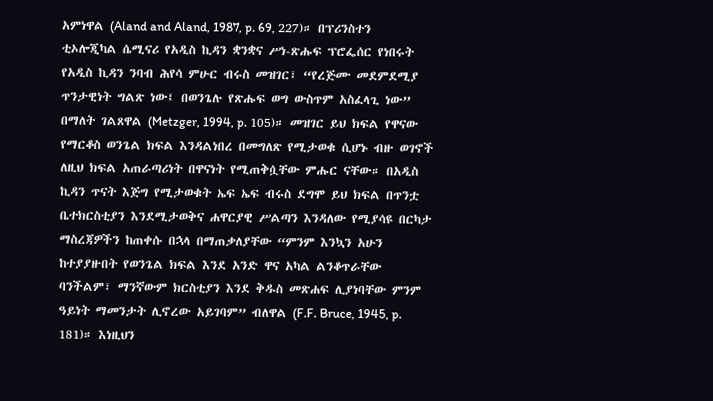አምነዋል (Aland and Aland, 1987, p. 69, 227)። በፕሪንስተን ቲኦሎጂካል ሴሚናሪ የአዲስ ኪዳን ቋንቋና ሥነ-ጽሑፍ ፕሮፌሰር የነበሩት የአዲስ ኪዳን ንባብ ሕየሳ ምሁር ብሩስ መዝገር፣ “የረጅሙ መደምደሚያ ጥንታዊነት ግልጽ ነው፤ በወንጌሉ የጽሑፍ ወግ ውስጥም አስፈላጊ ነው” በማለት ገልጸዋል (Metzger, 1994, p. 105)። መዝገር ይህ ክፍል የዋናው የማርቆስ ወንጌል ክፍል እንዳልነበረ በመግለጽ የሚታወቁ ሲሆኑ ብዙ ወገኖች ለዚህ ክፍል አጠራጣሪነት በዋናነት የሚጠቅሷቸው ምሑር ናቸው። በአዲስ ኪዳን ጥናት እጅግ የሚታወቁት ኤፍ ኤፍ ብሩስ ደግሞ ይህ ክፍል በጥንቷ ቤተክርስቲያን እንደሚታወቅና ሐዋርያዊ ሥልጣን እንዳለው የሚያሳዩ በርካታ ማስረጃዎችን ከጠቀሱ በኋላ በማጠቃለያቸው “ምንም እንኳን አሁን ከተያያዙበት የወንጌል ክፍል እንደ አንድ ዋና አካል ልንቆጥራቸው ባንችልም፣ ማንኛውም ክርስቲያን እንደ ቅዱስ መጽሐፍ ሊያነባቸው ምንም ዓይነት ማመንታት ሊኖረው አይገባም” ብለዋል (F.F. Bruce, 1945, p. 181)። እነዚህን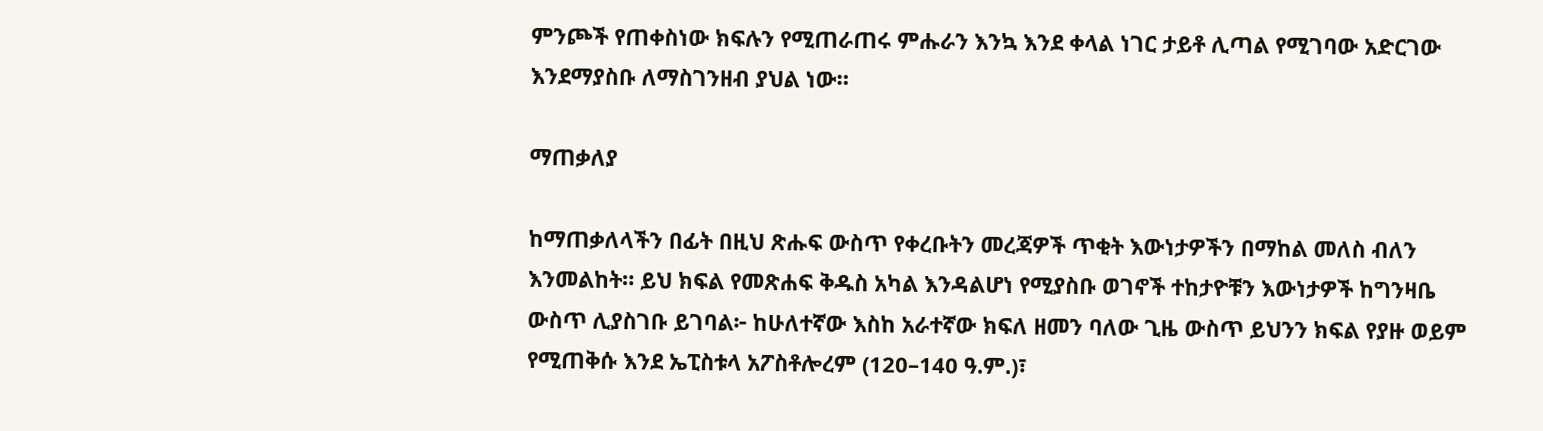ምንጮች የጠቀስነው ክፍሉን የሚጠራጠሩ ምሑራን እንኳ እንደ ቀላል ነገር ታይቶ ሊጣል የሚገባው አድርገው እንደማያስቡ ለማስገንዘብ ያህል ነው።

ማጠቃለያ

ከማጠቃለላችን በፊት በዚህ ጽሑፍ ውስጥ የቀረቡትን መረጃዎች ጥቂት እውነታዎችን በማከል መለስ ብለን እንመልከት። ይህ ክፍል የመጽሐፍ ቅዱስ አካል እንዳልሆነ የሚያስቡ ወገኖች ተከታዮቹን እውነታዎች ከግንዛቤ ውስጥ ሊያስገቡ ይገባል፦ ከሁለተኛው እስከ አራተኛው ክፍለ ዘመን ባለው ጊዜ ውስጥ ይህንን ክፍል የያዙ ወይም የሚጠቅሱ እንደ ኤፒስቱላ አፖስቶሎረም (120–140 ዓ.ም.)፣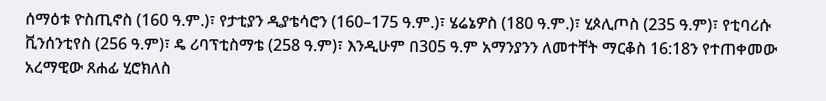ሰማዕቱ ዮስጢኖስ (160 ዓ.ም.)፣ የታቲያን ዲያቴሳሮን (160–175 ዓ.ም.)፣ ሄሬኔዎስ (180 ዓ.ም.)፣ ሂጶሊጦስ (235 ዓ.ም)፣ የቲባሪሱ ቪንሰንቲየስ (256 ዓ.ም)፣ ዴ ሪባፕቲስማቴ (258 ዓ.ም)፣ እንዲሁም በ305 ዓ.ም አማንያንን ለመተቸት ማርቆስ 16:18ን የተጠቀመው አረማዊው ጸሐፊ ሂሮክለስ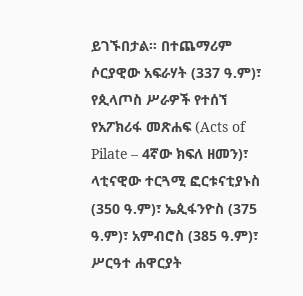ይገኙበታል። በተጨማሪም ሶርያዊው አፍራሃት (337 ዓ.ም)፣ የጲላጦስ ሥራዎች የተሰኘ የአፖክሪፋ መጽሐፍ (Acts of Pilate – 4ኛው ክፍለ ዘመን)፣ ላቲናዊው ተርጓሚ ፎርቱናቲያኑስ (350 ዓ.ም)፣ ኤጲፋንዮስ (375 ዓ.ም)፣ አምብሮስ (385 ዓ.ም)፣ ሥርዓተ ሐዋርያት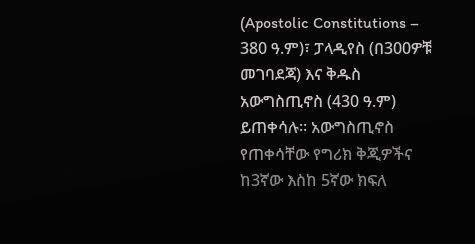(Apostolic Constitutions – 380 ዓ.ም)፣ ፓላዲየስ (በ300ዎቹ መገባደጃ) እና ቅዱስ አውግስጢኖስ (430 ዓ.ም) ይጠቀሳሉ። አውግስጢኖስ የጠቀሳቸው የግሪክ ቅጂዎችና ከ3ኛው እስከ 5ኛው ክፍለ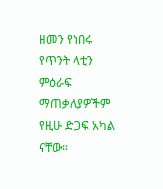ዘመን የነበሩ የጥንት ላቲን ምዕራፍ ማጠቃለያዎችም የዚሁ ድጋፍ አካል ናቸው።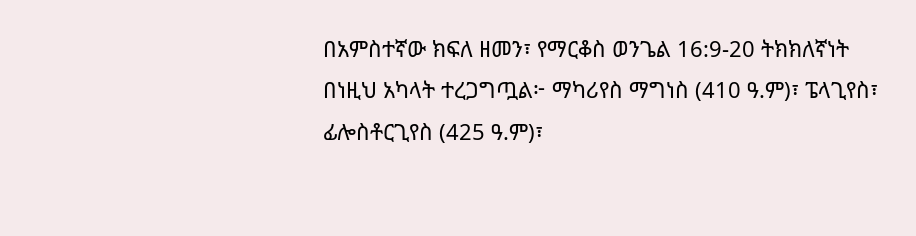በአምስተኛው ክፍለ ዘመን፣ የማርቆስ ወንጌል 16:9-20 ትክክለኛነት በነዚህ አካላት ተረጋግጧል፦ ማካሪየስ ማግነስ (410 ዓ.ም)፣ ፔላጊየስ፣ ፊሎስቶርጊየስ (425 ዓ.ም)፣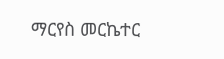ማርየስ መርኬተር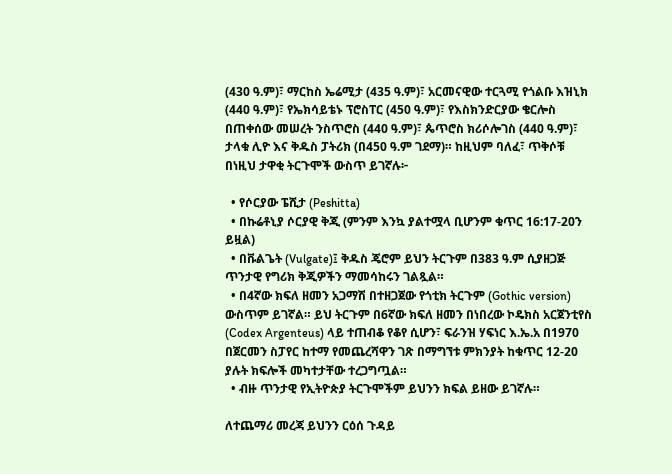(430 ዓ.ም)፣ ማርከስ ኤሬሚታ (435 ዓ.ም)፣ አርመናዊው ተርጓሚ የጎልቡ እዝኒክ (440 ዓ.ም)፣ የኤክሳይቴኑ ፕሮስፐር (450 ዓ.ም)፣ የእስክንድርያው ቄርሎስ በጠቀሰው መሠረት ንስጥሮስ (440 ዓ.ም)፣ ጴጥሮስ ክሪሶሎገስ (440 ዓ.ም)፣ ታላቁ ሊዮ እና ቅዱስ ፓትሪክ (በ450 ዓ.ም ገደማ)። ከዚህም ባለፈ፣ ጥቅሶቹ በነዚህ ታዋቂ ትርጉሞች ውስጥ ይገኛሉ፦

  • የሶርያው ፔሺታ (Peshitta)
  • በኩሬቶኒያ ሶርያዊ ቅጂ (ምንም እንኳ ያልተሟላ ቢሆንም ቁጥር 16:17-20ን ይዟል)
  • በቩልጌት (Vulgate)፤ ቅዱስ ጄሮም ይህን ትርጉም በ383 ዓ.ም ሲያዘጋጅ ጥንታዊ የግሪክ ቅጂዎችን ማመሳከሩን ገልጿል።
  • በ4ኛው ክፍለ ዘመን አጋማሽ በተዘጋጀው የጎቲክ ትርጉም (Gothic version) ውስጥም ይገኛል። ይህ ትርጉም በ6ኛው ክፍለ ዘመን በነበረው ኮዴክስ አርጀንቲየስ (Codex Argenteus) ላይ ተጠብቆ የቆየ ሲሆን፣ ፍራንዝ ሃፍነር እ.ኤ.አ በ1970 በጀርመን ስፓየር ከተማ የመጨረሻዋን ገጽ በማግኘቱ ምክንያት ከቁጥር 12-20 ያሉት ክፍሎች መካተታቸው ተረጋግጧል።
  • ብዙ ጥንታዊ የኢትዮጵያ ትርጉሞችም ይህንን ክፍል ይዘው ይገኛሉ።

ለተጨማሪ መረጃ ይህንን ርዕሰ ጉዳይ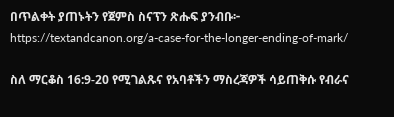በጥልቀት ያጠኑትን የጀምስ ስናፕን ጽሑፍ ያንብቡ፦ https://textandcanon.org/a-case-for-the-longer-ending-of-mark/

ስለ ማርቆስ 16:9-20 የሚገልጹና የአባቶችን ማስረጃዎች ሳይጠቅሱ የብራና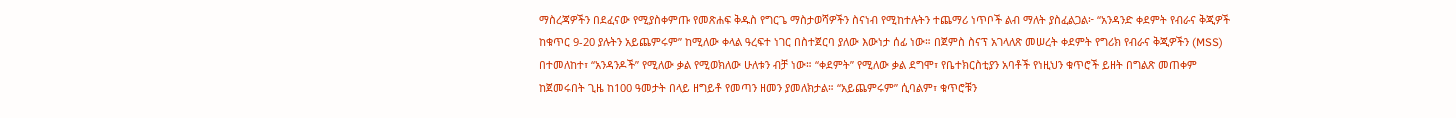ማስረጃዎችን በደፈናው የሚያስቀምጡ የመጽሐፍ ቅዱስ የግርጌ ማስታወሻዎችን ስናነብ የሚከተሉትን ተጨማሪ ነጥቦች ልብ ማለት ያስፈልጋል፦ “አንዳንድ ቀደምት የብራና ቅጂዎች ከቁጥር 9-20 ያሉትን አይጨምሩም” ከሚለው ቀላል ዓረፍተ ነገር በስተጀርባ ያለው እውነታ ሰፊ ነው። በጀምስ ስናፕ አገላለጽ መሠረት ቀደምት የግሪክ የብራና ቅጂዎችን (MSS) በተመለከተ፣ “አንዳንዶች” የሚለው ቃል የሚወክለው ሁለቱን ብቻ ነው። “ቀደምት” የሚለው ቃል ደግሞ፣ የቤተክርስቲያን አባቶች የነዚህን ቁጥሮች ይዘት በግልጽ መጠቀም ከጀመሩበት ጊዜ ከ100 ዓመታት በላይ ዘግይቶ የመጣን ዘመን ያመለክታል። “አይጨምሩም” ሲባልም፣ ቁጥሮቹን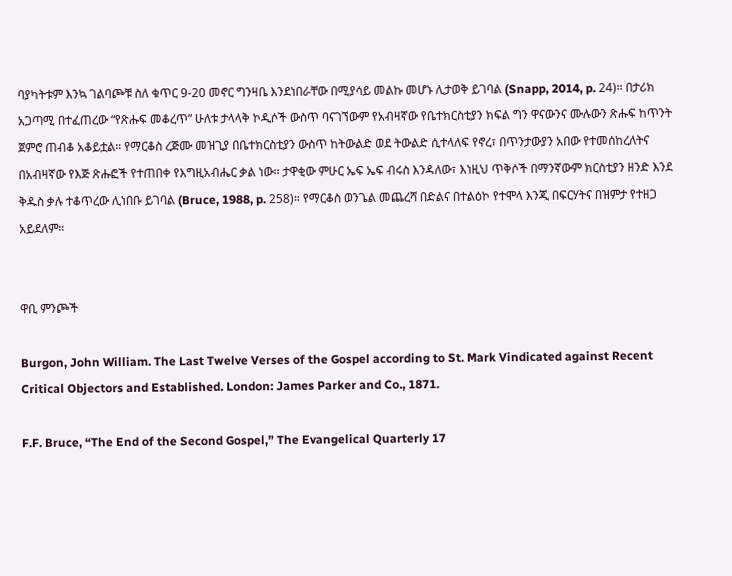ባያካትቱም እንኳ ገልባጮቹ ስለ ቁጥር 9-20 መኖር ግንዛቤ እንደነበራቸው በሚያሳይ መልኩ መሆኑ ሊታወቅ ይገባል (Snapp, 2014, p. 24)። በታሪክ አጋጣሚ በተፈጠረው “የጽሑፍ መቆረጥ” ሁለቱ ታላላቅ ኮዲሶች ውስጥ ባናገኘውም የአብዛኛው የቤተክርስቲያን ክፍል ግን ዋናውንና ሙሉውን ጽሑፍ ከጥንት ጀምሮ ጠብቆ አቆይቷል። የማርቆስ ረጅሙ መዝጊያ በቤተክርስቲያን ውስጥ ከትውልድ ወደ ትውልድ ሲተላለፍ የኖረ፣ በጥንታውያን አበው የተመሰከረለትና በአብዛኛው የእጅ ጽሑፎች የተጠበቀ የእግዚአብሔር ቃል ነው። ታዋቂው ምሁር ኤፍ ኤፍ ብሩስ እንዳለው፣ እነዚህ ጥቅሶች በማንኛውም ክርስቲያን ዘንድ እንደ ቅዱስ ቃሉ ተቆጥረው ሊነበቡ ይገባል (Bruce, 1988, p. 258)። የማርቆስ ወንጌል መጨረሻ በድልና በተልዕኮ የተሞላ እንጂ በፍርሃትና በዝምታ የተዘጋ አይደለም።


ዋቢ ምንጮች

Burgon, John William. The Last Twelve Verses of the Gospel according to St. Mark Vindicated against Recent Critical Objectors and Established. London: James Parker and Co., 1871.

F.F. Bruce, “The End of the Second Gospel,” The Evangelical Quarterly 17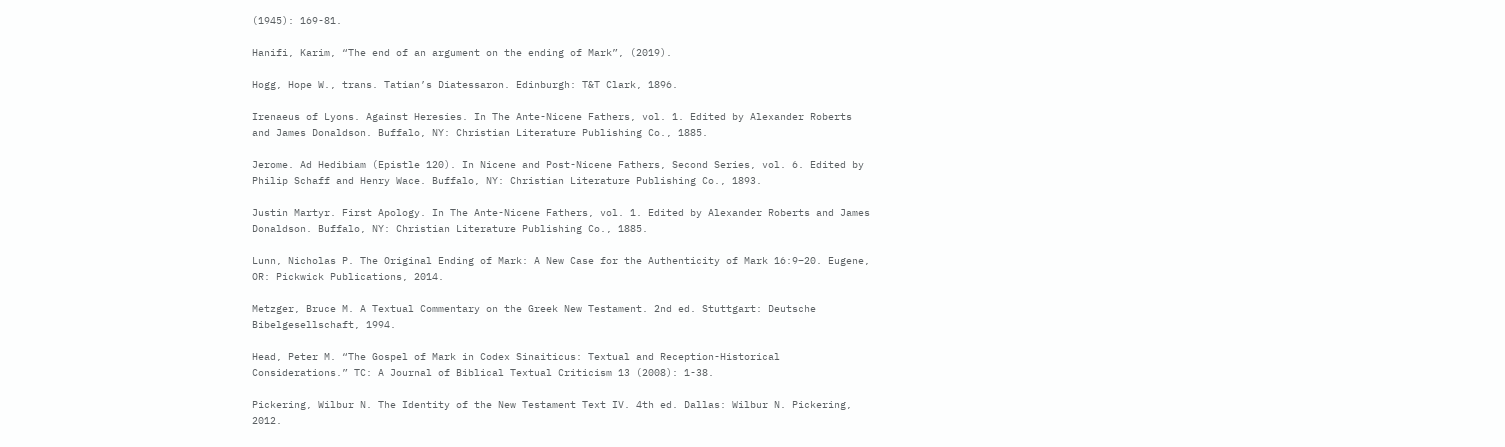(1945): 169-81.

Hanifi, Karim, “The end of an argument on the ending of Mark”, (2019).

Hogg, Hope W., trans. Tatian’s Diatessaron. Edinburgh: T&T Clark, 1896.

Irenaeus of Lyons. Against Heresies. In The Ante-Nicene Fathers, vol. 1. Edited by Alexander Roberts and James Donaldson. Buffalo, NY: Christian Literature Publishing Co., 1885.

Jerome. Ad Hedibiam (Epistle 120). In Nicene and Post-Nicene Fathers, Second Series, vol. 6. Edited by Philip Schaff and Henry Wace. Buffalo, NY: Christian Literature Publishing Co., 1893.

Justin Martyr. First Apology. In The Ante-Nicene Fathers, vol. 1. Edited by Alexander Roberts and James Donaldson. Buffalo, NY: Christian Literature Publishing Co., 1885.

Lunn, Nicholas P. The Original Ending of Mark: A New Case for the Authenticity of Mark 16:9–20. Eugene, OR: Pickwick Publications, 2014.

Metzger, Bruce M. A Textual Commentary on the Greek New Testament. 2nd ed. Stuttgart: Deutsche Bibelgesellschaft, 1994.

Head, Peter M. “The Gospel of Mark in Codex Sinaiticus: Textual and Reception-Historical Considerations.” TC: A Journal of Biblical Textual Criticism 13 (2008): 1-38.

Pickering, Wilbur N. The Identity of the New Testament Text IV. 4th ed. Dallas: Wilbur N. Pickering, 2012.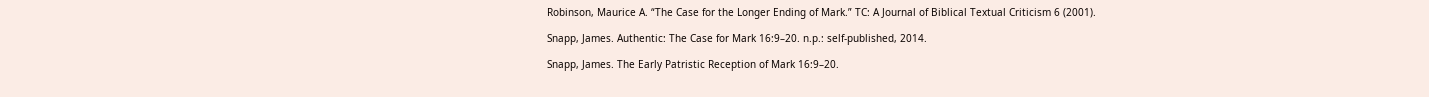Robinson, Maurice A. “The Case for the Longer Ending of Mark.” TC: A Journal of Biblical Textual Criticism 6 (2001).

Snapp, James. Authentic: The Case for Mark 16:9–20. n.p.: self-published, 2014.

Snapp, James. The Early Patristic Reception of Mark 16:9–20.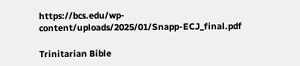https://bcs.edu/wp-content/uploads/2025/01/Snapp-ECJ_final.pdf

Trinitarian Bible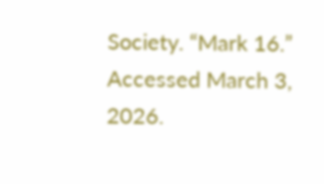Society. “Mark 16.” Accessed March 3, 2026.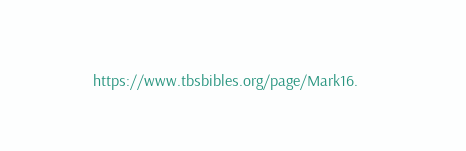https://www.tbsbibles.org/page/Mark16.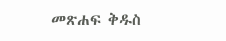መጽሐፍ ቅዱስ